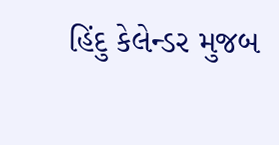હિંદુ કેલેન્ડર મુજબ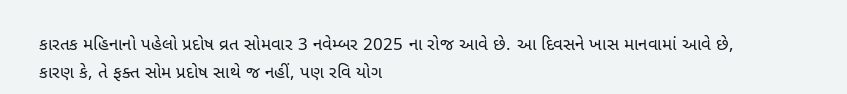કારતક મહિનાનો પહેલો પ્રદોષ વ્રત સોમવાર 3 નવેમ્બર 2025 ના રોજ આવે છે. આ દિવસને ખાસ માનવામાં આવે છે, કારણ કે, તે ફક્ત સોમ પ્રદોષ સાથે જ નહીં, પણ રવિ યોગ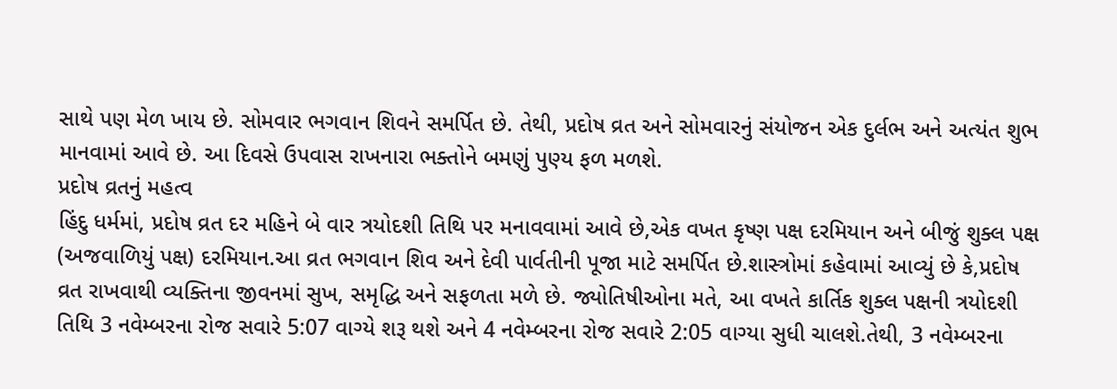સાથે પણ મેળ ખાય છે. સોમવાર ભગવાન શિવને સમર્પિત છે. તેથી, પ્રદોષ વ્રત અને સોમવારનું સંયોજન એક દુર્લભ અને અત્યંત શુભ માનવામાં આવે છે. આ દિવસે ઉપવાસ રાખનારા ભક્તોને બમણું પુણ્ય ફળ મળશે.
પ્રદોષ વ્રતનું મહત્વ
હિંદુ ધર્મમાં, પ્રદોષ વ્રત દર મહિને બે વાર ત્રયોદશી તિથિ પર મનાવવામાં આવે છે,એક વખત કૃષ્ણ પક્ષ દરમિયાન અને બીજું શુક્લ પક્ષ (અજવાળિયું પક્ષ) દરમિયાન.આ વ્રત ભગવાન શિવ અને દેવી પાર્વતીની પૂજા માટે સમર્પિત છે.શાસ્ત્રોમાં કહેવામાં આવ્યું છે કે,પ્રદોષ વ્રત રાખવાથી વ્યક્તિના જીવનમાં સુખ, સમૃદ્ધિ અને સફળતા મળે છે. જ્યોતિષીઓના મતે, આ વખતે કાર્તિક શુક્લ પક્ષની ત્રયોદશી તિથિ 3 નવેમ્બરના રોજ સવારે 5:07 વાગ્યે શરૂ થશે અને 4 નવેમ્બરના રોજ સવારે 2:05 વાગ્યા સુધી ચાલશે.તેથી, 3 નવેમ્બરના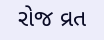રોજ વ્રત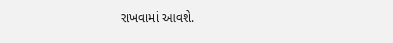રાખવામાં આવશે.